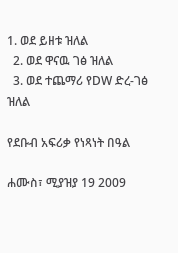1. ወደ ይዘቱ ዝለል
  2. ወደ ዋናዉ ገፅ ዝለል
  3. ወደ ተጨማሪ የDW ድረ-ገፅ ዝለል

የደቡብ አፍሪቃ የነጻነት በዓል

ሐሙስ፣ ሚያዝያ 19 2009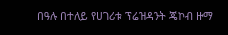በዓሉ በተለይ የሀገሪቱ ፕሬዝዳንት ጄኮብ ዙማ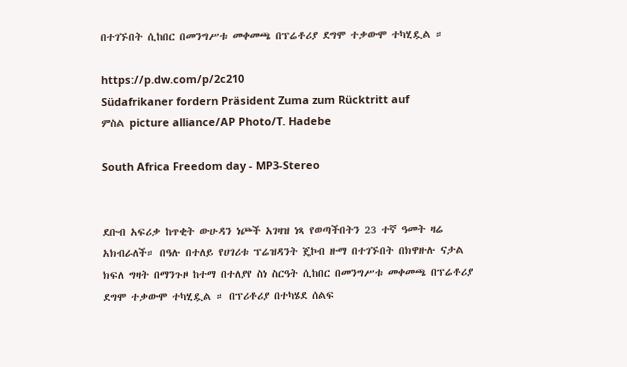በተገኙበት ሲከበር በመንግሥቱ መቀመጫ በፕሬቶሪያ ደግሞ ተቃውሞ ተካሂዷል ።

https://p.dw.com/p/2c210
Südafrikaner fordern Präsident Zuma zum Rücktritt auf
ምስል picture alliance/AP Photo/T. Hadebe

South Africa Freedom day - MP3-Stereo


ደቡብ አፍሪቃ ከጥቂት ውሁዳን ነጮች አገዛዝ ነጻ የወጣችበትን 23 ተኛ ዓመት ዛሬ አክብራለች። በዓሉ በተለይ የሀገሪቱ ፕሬዝዳንት ጄኮብ ዙማ በተገኙበት በክዋዙሉ ናታል ክፍለ ግዛት በማንጉዞ ከተማ በተለያየ ስነ ስርዓት ሲከበር በመንግሥቱ መቀመጫ በፕሬቶሪያ ደግሞ ተቃውሞ ተካሂዷል ። በፕሪቶሪያ በተካሄደ ሰልፍ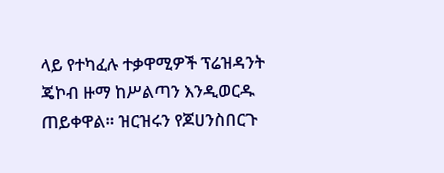ላይ የተካፈሉ ተቃዋሚዎች ፕሬዝዳንት ጄኮብ ዙማ ከሥልጣን እንዲወርዱ ጠይቀዋል። ዝርዝሩን የጆሀንስበርጉ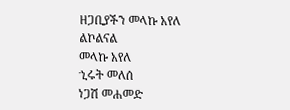ዘጋቢያችን መላኩ አየለ ልኮልናል
መላኩ አየለ
ኂሩት መለሰ
ነጋሽ መሐመድ